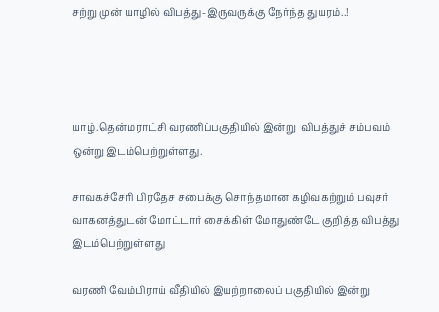சற்று முன் யாழில் விபத்து-இருவருக்கு நேர்ந்த துயரம்..!




யாழ்.தென்மராட்சி வரணிப்பகுதியில் இன்று  விபத்துச் சம்பவம் ஒன்று இடம்பெற்றுள்ளது.

சாவகச்சேரி பிரதேச சபைக்கு சொந்தமான கழிவகற்றும் பவுசர் வாகனத்துடன் மோட்டார் சைக்கிள் மோதுண்டே குறித்த விபத்து இடம்பெற்றுள்ளது

வரணி வேம்பிராய் வீதியில் இயற்றாலைப் பகுதியில் இன்று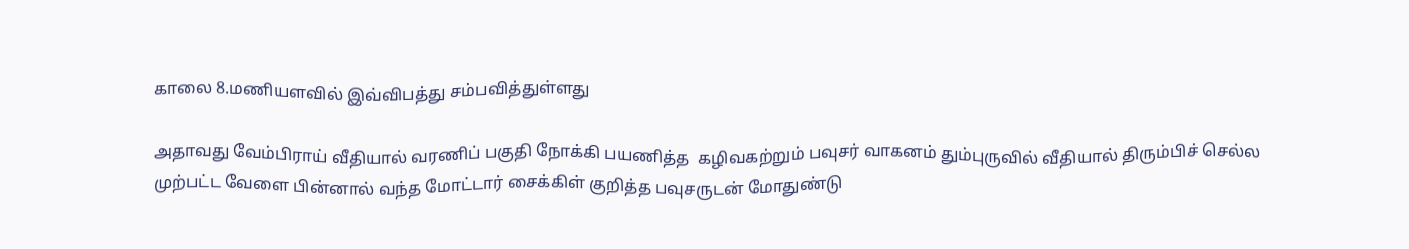காலை 8.மணியளவில் இவ்விபத்து சம்பவித்துள்ளது

அதாவது வேம்பிராய் வீதியால் வரணிப் பகுதி நோக்கி பயணித்த  கழிவகற்றும் பவுசர் வாகனம் தும்புருவில் வீதியால் திரும்பிச் செல்ல முற்பட்ட வேளை பின்னால் வந்த மோட்டார் சைக்கிள் குறித்த பவுசருடன் மோதுண்டு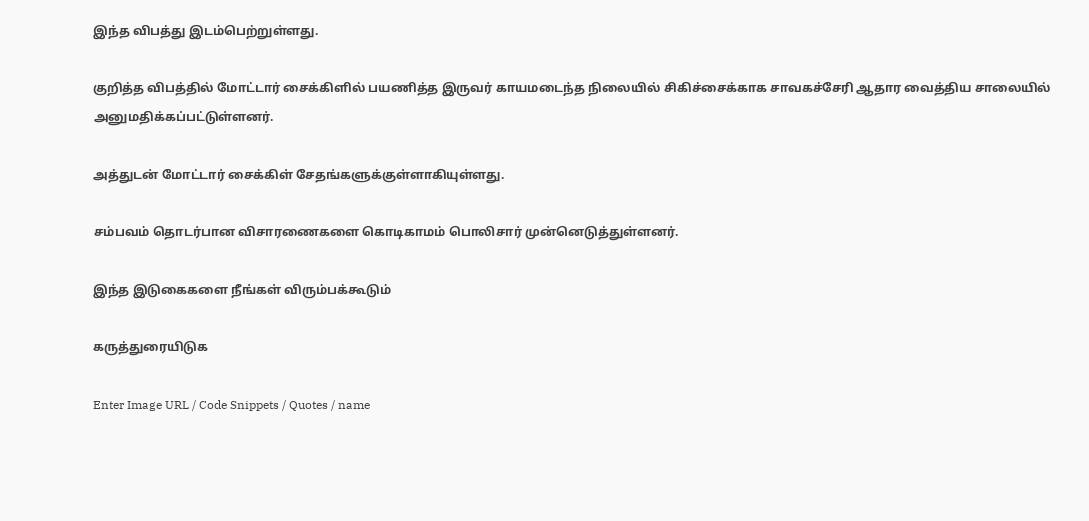இந்த விபத்து இடம்பெற்றுள்ளது.

குறித்த விபத்தில் மோட்டார் சைக்கிளில் பயணித்த இருவர் காயமடைந்த நிலையில் சிகிச்சைக்காக சாவகச்சேரி ஆதார வைத்திய சாலையில் அனுமதிக்கப்பட்டுள்ளனர்.

அத்துடன் மோட்டார் சைக்கிள் சேதங்களுக்குள்ளாகியுள்ளது.

சம்பவம் தொடர்பான விசாரணைகளை கொடிகாமம் பொலிசார் முன்னெடுத்துள்ளனர்.

இந்த இடுகைகளை நீங்கள் விரும்பக்கூடும்

கருத்துரையிடுக

Enter Image URL / Code Snippets / Quotes / name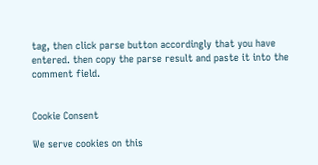tag, then click parse button accordingly that you have entered. then copy the parse result and paste it into the comment field.


Cookie Consent

We serve cookies on this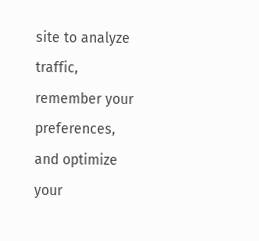site to analyze traffic, remember your preferences, and optimize your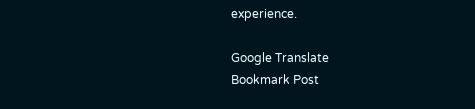experience.

Google Translate
Bookmark Post